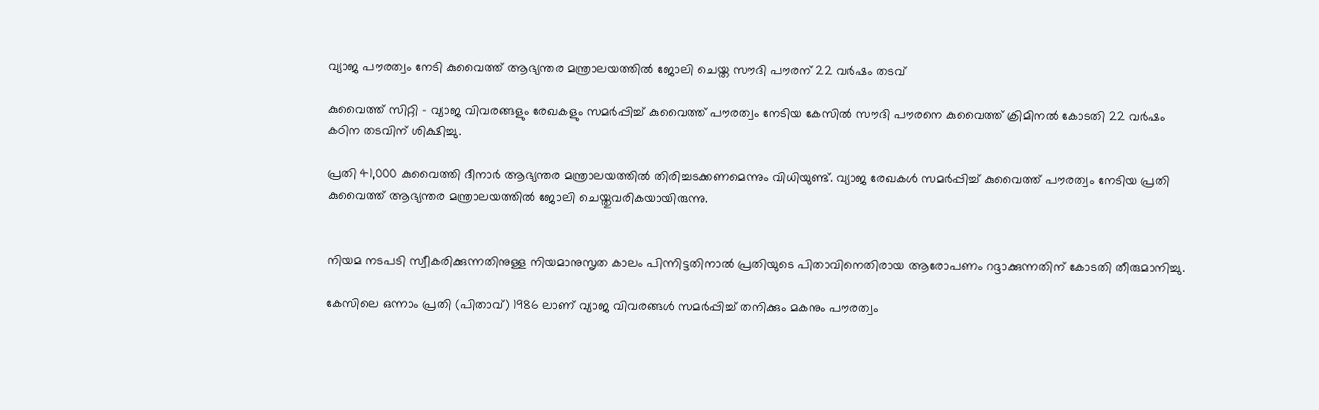വ്യാജ പൗരത്വം നേടി കുവൈത്ത് ആഭ്യന്തര മന്ത്രാലയത്തില്‍ ജോലി ചെയ്ത സൗദി പൗരന് 22 വര്‍ഷം തടവ്

കുവൈത്ത് സിറ്റി - വ്യാജ വിവരങ്ങളും രേഖകളും സമര്‍പ്പിച്ച് കുവൈത്ത് പൗരത്വം നേടിയ കേസില്‍ സൗദി പൗരനെ കുവൈത്ത് ക്രിമിനല്‍ കോടതി 22 വര്‍ഷം കഠിന തടവിന് ശിക്ഷിച്ചു.

പ്രതി 41,000 കുവൈത്തി ദീനാര്‍ ആഭ്യന്തര മന്ത്രാലയത്തില്‍ തിരിച്ചടക്കണമെന്നും വിധിയുണ്ട്. വ്യാജ രേഖകള്‍ സമര്‍പ്പിച്ച് കുവൈത്ത് പൗരത്വം നേടിയ പ്രതി കുവൈത്ത് ആഭ്യന്തര മന്ത്രാലയത്തില്‍ ജോലി ചെയ്തുവരികയായിരുന്നു.


നിയമ നടപടി സ്വീകരിക്കുന്നതിനുള്ള നിയമാനുസൃത കാലം പിന്നിട്ടതിനാല്‍ പ്രതിയുടെ പിതാവിനെതിരായ ആരോപണം റദ്ദാക്കുന്നതിന് കോടതി തീരുമാനിച്ചു.

കേസിലെ ഒന്നാം പ്രതി (പിതാവ്) 1986 ലാണ് വ്യാജ വിവരങ്ങള്‍ സമര്‍പ്പിച്ച് തനിക്കും മകനും പൗരത്വം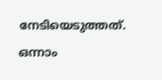നേടിയെടുത്തത്. ഒന്നാം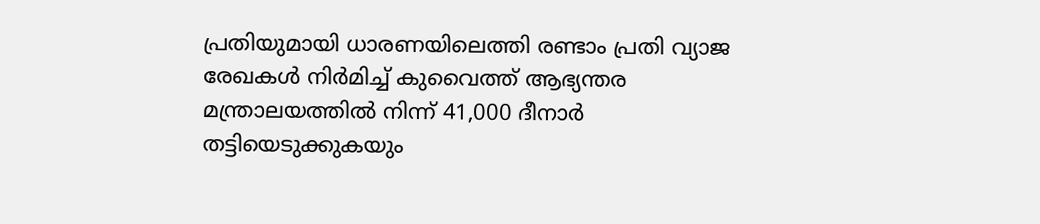പ്രതിയുമായി ധാരണയിലെത്തി രണ്ടാം പ്രതി വ്യാജ രേഖകള്‍ നിര്‍മിച്ച് കുവൈത്ത് ആഭ്യന്തര മന്ത്രാലയത്തില്‍ നിന്ന് 41,000 ദീനാര്‍ തട്ടിയെടുക്കുകയും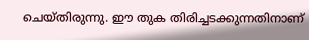ചെയ്തിരുന്നു. ഈ തുക തിരിച്ചടക്കുന്നതിനാണ്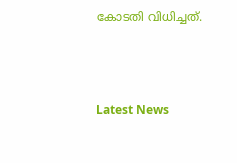കോടതി വിധിച്ചത്.



Latest News